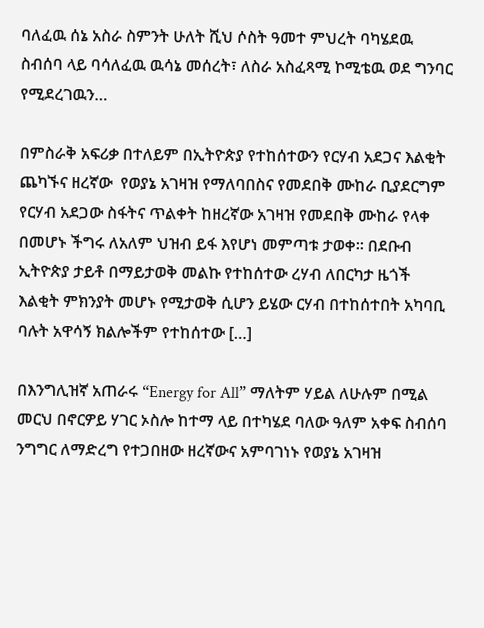ባለፈዉ ሰኔ አስራ ስምንት ሁለት ሺህ ሶስት ዓመተ ምህረት ባካሄደዉ ስብሰባ ላይ ባሳለፈዉ ዉሳኔ መሰረት፣ ለስራ አስፈጻሚ ኮሚቴዉ ወደ ግንባር የሚደረገዉን…

በምስራቅ አፍሪቃ በተለይም በኢትዮጵያ የተከሰተውን የርሃብ አደጋና እልቂት ጨካኙና ዘረኛው  የወያኔ አገዛዝ የማለባበስና የመደበቅ ሙከራ ቢያደርግም የርሃብ አደጋው ስፋትና ጥልቀት ከዘረኛው አገዛዝ የመደበቅ ሙከራ የላቀ በመሆኑ ችግሩ ለአለም ህዝብ ይፋ እየሆነ መምጣቱ ታወቀ። በደቡብ ኢትዮጵያ ታይቶ በማይታወቅ መልኩ የተከሰተው ረሃብ ለበርካታ ዜጎች እልቂት ምክንያት መሆኑ የሚታወቅ ሲሆን ይሄው ርሃብ በተከሰተበት አካባቢ ባሉት አዋሳኝ ክልሎችም የተከሰተው […]

በእንግሊዝኛ አጠራሩ “Energy for All” ማለትም ሃይል ለሁሉም በሚል መርህ በኖርዎይ ሃገር ኦስሎ ከተማ ላይ በተካሄደ ባለው ዓለም አቀፍ ስብሰባ ንግግር ለማድረግ የተጋበዘው ዘረኛውና አምባገነኑ የወያኔ አገዛዝ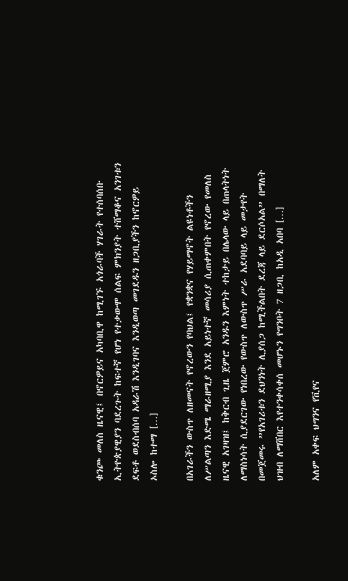ቁንጮ መለስ ዜናዊ፤ በኖርዎይና አካባቢዋ ከሚገኙ አጎራባች ሃገራት የተሰባሰቡ ኢትዮጵያዊያን ባደረጉት ከፍተኛ የሆነ የተቃውሞ ሰልፍ ምክንያት ተሸማቆና አንገቱን ደፍቶ ወደስብሰባ አዳራሽ እንዲገባና እንዲወጣ መገደዱን ዘጋቢያችን ከኖርዎይ ኦስሎ ከተማ […]

በአገራችን ውስጥ ለዘመናት የኖረውን የባህል፤ የቋንቋና የሃይማኖት ልዩነቶችን ለሥልጣን እድሜ ማራዘሚያ እንደ አይነተኛ መሳሪያ ሲጠቀምበት የኖረው የመለስ ዜናዊ አገዛዝ፤ ከቅርብ ጊዜ ጀምሮ አንዱን እምነት ተከታይ በሌላው ላይ በጠላትነት ለማስነሳት ሲያደርገው የነበረው የውስጥ ለውስጥ ሥራ አደባባይ ላይ መታየት በመጀመሩ ”የአገሪቱን ደህንነት ሊያሰጋ ከሚችልበት ደረጃ ላይ ደርሶአል” በማለት ህዝብ ለማሸበር እየተንቀሳቀሰ መሆኑን የግንቦት 7 ዘጋቢ ከአዲ አበባ […]

አለም አቀፍ ህግንና የቪየና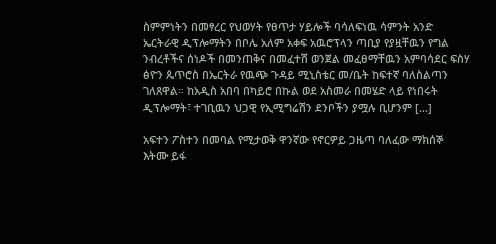ስምምነትን በመፃረር የህወሃት የፀጥታ ሃይሎች ባሳለፍነዉ ሳምንት አንድ ኤርትራዊ ዲፕሎማትን በቦሌ አለም አቀፍ አዉሮፕላን ጣቢያ የያዟቸዉን የግል ንብረቶችና ሰነዶች በመንጠቅና በመፈተሽ ወንጀል መፈፀማቸዉን አምባሳደር ፍስሃ ፅዮን ጴጥሮስ በኤርትራ የዉጭ ጉዳይ ሚኒስቴር መ/ቤት ከፍተኛ ባለስልጣን ገለጸዋል። ከአዲስ አበባ በካይሮ በኩል ወደ አስመራ በመሄድ ላይ የነበሩት ዲፕሎማት፣ ተገቢዉን ህጋዊ የኢሚግሬሽን ደንቦችን ያሟሉ ቢሆንም […]

አፍተን ፖስተን በመባል የሚታወቅ ዋንኛው የኖርዎይ ጋዜጣ ባለፈው ማክሰኞ እትሙ ይፋ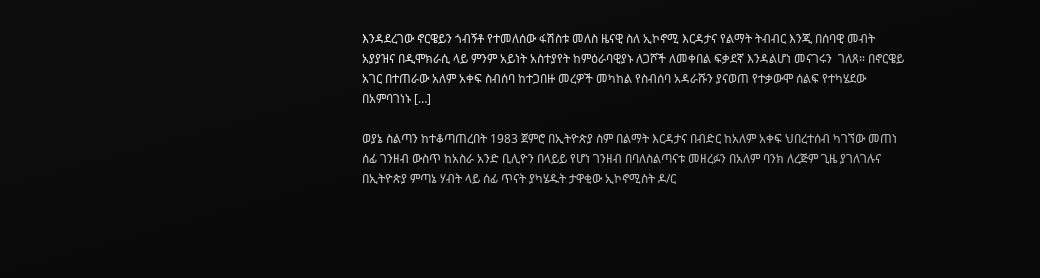እንዳደረገው ኖርዌይን ጎብኝቶ የተመለሰው ፋሽስቱ መለስ ዜናዊ ስለ ኢኮኖሚ እርዳታና የልማት ትብብር እንጂ በሰባዊ መብት አያያዝና በዲሞክራሲ ላይ ምንም አይነት አስተያየት ከምዕራባዊያኑ ለጋሾች ለመቀበል ፍቃደኛ እንዳልሆነ መናገሩን  ገለጸ። በኖርዌይ አገር በተጠራው አለም አቀፍ ስብሰባ ከተጋበዙ መረዎች መካከል የስብሰባ አዳራሹን ያናወጠ የተቃውሞ ሰልፍ የተካሄደው በአምባገነኑ […]

ወያኔ ስልጣን ከተቆጣጠረበት 1983 ጀምሮ በኢትዮጵያ ስም በልማት እርዳታና በብድር ከአለም አቀፍ ህበረተሰብ ካገኘው መጠነ ሰፊ ገንዘብ ውስጥ ከአስራ አንድ ቢሊዮን በላይይ የሆነ ገንዘብ በባለስልጣናቱ መዘረፉን በአለም ባንክ ለረጅም ጊዜ ያገለገሉና በኢትዮጵያ ምጣኔ ሃብት ላይ ሰፊ ጥናት ያካሄዱት ታዋቂው ኢኮኖሚስት ዶ/ር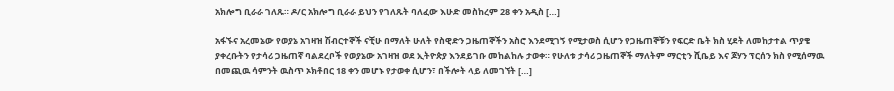አክሎግ ቢራራ ገለጹ። ዶ/ር አክሎግ ቢራራ ይህን የገለጹት ባለፈው እሁድ መስከረም 28 ቀን አዲስ […]

አፋኙና አረመኔው የወያኔ አገዛዝ ሽብርተኞች ናቺሁ በማለት ሁለት የስዊድን ጋዜጠኞችን አስሮ እንደሚገኝ የሚታወስ ሲሆን የጋዜጠኞቹን የፍርድ ቤት ክስ ሂደት ለመከታተል ጥያቄ ያቀረቡትን የታሳሪ ጋዜጠኛ ባልደረቦች የወያኔው አገዛዝ ወደ ኢትዮጵያ እንደይገቡ መከልከሉ ታወቀ። የሁለቱ ታሳሪ ጋዜጠኞች ማለትም ማርቲን ሺቤይ እና ጆሃን ፕርሰን ክስ የሚሰማዉ በመጪዉ ሳምንት ዉስጥ ኦክቶበር 18 ቀን መሆኑ የታወቀ ሲሆን፣ በችሎት ላይ ለመገኘት […]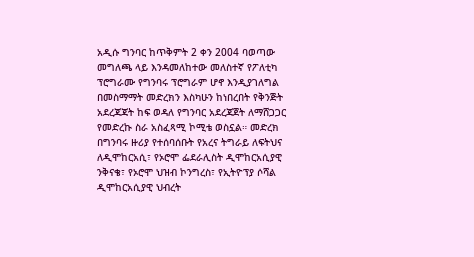አዲሱ ግንባር ከጥቅምት 2 ቀን 2004 ባወጣው መግለጫ ላይ እንዳመለከተው መለስተኛ የፖለቲካ ፕሮግራሙ የግንባሩ ፕሮግራም ሆኖ እንዲያገለግል በመስማማት መድረክን እስካሁን ከነበረበት የቅንጅት አደረጃጃት ከፍ ወዳለ የግንባር አደረጃጀት ለማሸጋጋር የመድረኩ ስራ አስፈጻሚ ኮሚቴ ወስኗል። መድረክ በግንባሩ ዙሪያ የተሰባሰቡት የአረና ትግራይ ለፍትህና ለዲሞከርአሲ፣ የኦሮሞ ፌደራሊስት ዲሞከርአሲያዊ ንቅናቄ፣ የኦሮሞ ህዝብ ኮንግረስ፣ የኢትዮፕያ ሶሻል ዲሞከርአሲያዊ ህብረት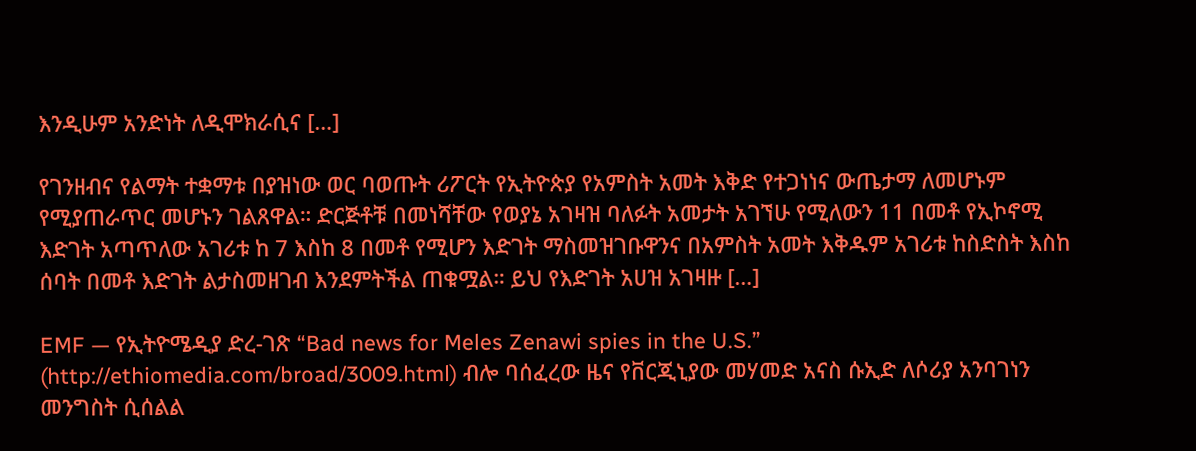እንዲሁም አንድነት ለዲሞክራሲና […]

የገንዘብና የልማት ተቋማቱ በያዝነው ወር ባወጡት ሪፖርት የኢትዮጵያ የአምስት አመት እቅድ የተጋነነና ውጤታማ ለመሆኑም የሚያጠራጥር መሆኑን ገልጸዋል። ድርጅቶቹ በመነሻቸው የወያኔ አገዛዝ ባለፉት አመታት አገኘሁ የሚለውን 11 በመቶ የኢኮኖሚ እድገት አጣጥለው አገሪቱ ከ 7 እስከ 8 በመቶ የሚሆን እድገት ማስመዝገቡዋንና በአምስት አመት እቅዱም አገሪቱ ከስድስት እስከ ሰባት በመቶ እድገት ልታስመዘገብ እንደምትችል ጠቁሟል። ይህ የእድገት አሀዝ አገዛዙ […]

EMF — የኢትዮሜዲያ ድረ-ገጽ “Bad news for Meles Zenawi spies in the U.S.” (http://ethiomedia.com/broad/3009.html) ብሎ ባሰፈረው ዜና የቨርጂኒያው መሃመድ አናስ ሱኢድ ለሶሪያ አንባገነን መንግስት ሲሰልል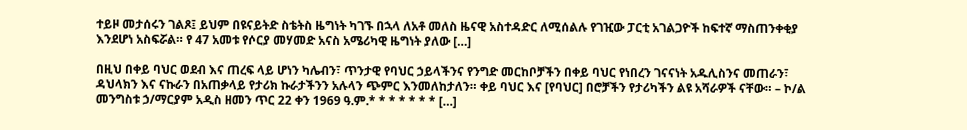ተይዞ መታሰሩን ገልጾ፤ ይህም በዩናይትድ ስቴትስ ዜግነት ካገኙ በኋላ ለአቶ መለስ ዜናዊ አስተዳድር ለሚሰልሉ የገዢው ፓርቲ አገልጋዮች ከፍተኛ ማስጠንቀቂያ እንደሆነ አስፍሯል። የ 47 አመቱ የሶርያ መሃመድ አናስ አሜሪካዊ ዜግነት ያለው […]

በዚህ በቀይ ባህር ወደብ እና ጠረፍ ላይ ሆነን ካሌብን፣ ጥንታዊ የባህር ኃይላችንና የንግድ መርከቦቻችን በቀይ ባህር የነበረን ገናናነት አዱሊስንና መጠራን፣ ዳህላክን እና ናኩራን በአጠቃላይ የታሪክ ኩራታችንን አሉላን ጭምር እንመለከታለን። ቀይ ባህር እና [የባህር] በሮቻችን የታሪካችን ልዩ አሻራዎች ናቸው። – ኮ/ል መንግስቱ ኃ/ማርያም አዲስ ዘመን ጥር 22 ቀን 1969 ዓ.ም.* * * * * * * […]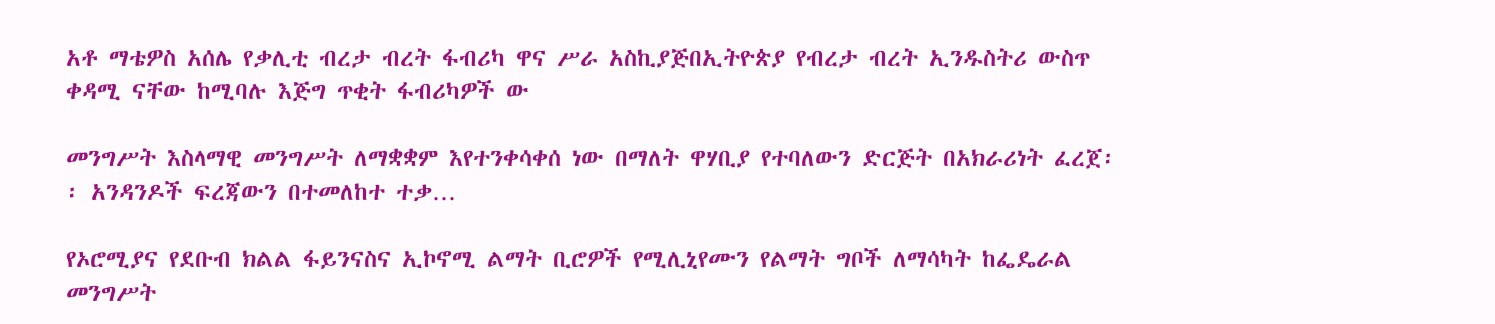አቶ ማቴዎስ አሰሌ የቃሊቲ ብረታ ብረት ፋብሪካ ዋና ሥራ አስኪያጅበኢትዮጵያ የብረታ ብረት ኢንዱስትሪ ውስጥ ቀዳሚ ናቸው ከሚባሉ እጅግ ጥቂት ፋብሪካዎች ው

መንግሥት እስላማዊ መንግሥት ለማቋቋም እየተንቀሳቀሰ ነው በማለት ዋሃቢያ የተባለውን ድርጅት በአክራሪነት ፈረጀ፡፡ አንዳንዶች ፍረጃውን በተመለከተ ተቃ…

የኦሮሚያና የደቡብ ክልል ፋይንናስና ኢኮኖሚ ልማት ቢሮዎች የሚሊኒየሙን የልማት ግቦች ለማሳካት ከፌዴራል መንግሥት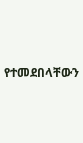የተመደበላቸውን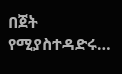በጀት የሚያስተዳድሩ…